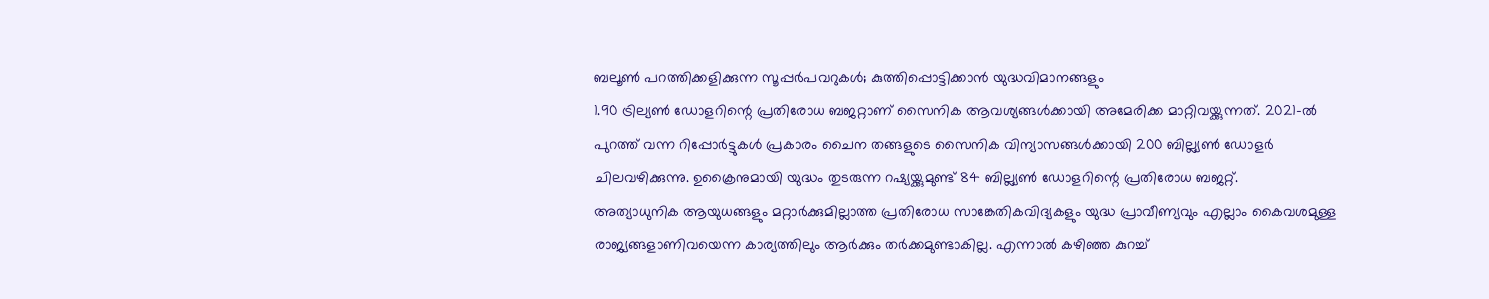ബലൂൺ പറത്തിക്കളിക്കുന്ന സൂപ്പർപവറുകൾ; കുത്തിപ്പൊട്ടിക്കാൻ യുദ്ധവിമാനങ്ങളും
1.90 ട്രില്യൺ ഡോളറിന്റെ പ്രതിരോധ ബജറ്റാണ് സൈനിക ആവശ്യങ്ങൾക്കായി അമേരിക്ക മാറ്റിവയ്ക്കുന്നത്. 2021-ൽ പുറത്ത് വന്ന റിപ്പോർട്ടുകൾ പ്രകാരം ചൈന തങ്ങളുടെ സൈനിക വിന്യാസങ്ങൾക്കായി 200 ബില്ല്യൺ ഡോളർ ചിലവഴിക്കുന്നു. ഉക്രൈനുമായി യുദ്ധം തുടരുന്ന റഷ്യയ്ക്കുമുണ്ട് 84 ബില്ല്യൺ ഡോളറിന്റെ പ്രതിരോധ ബജറ്റ്.
അത്യാധുനിക ആയുധങ്ങളും മറ്റാർക്കുമില്ലാത്ത പ്രതിരോധ സാങ്കേതികവിദ്യകളും യുദ്ധ പ്രാവീണ്യവും എല്ലാം കൈവശമുള്ള രാജ്യങ്ങളാണിവയെന്ന കാര്യത്തിലും ആർക്കും തർക്കമുണ്ടാകില്ല. എന്നാൽ കഴിഞ്ഞ കുറച്ച്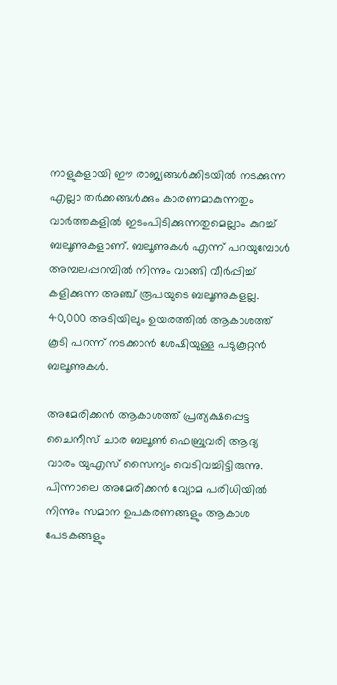നാളുകളായി ഈ രാജ്യങ്ങൾക്കിടയിൽ നടക്കുന്ന എല്ലാ തർക്കങ്ങൾക്കും കാരണമാകുന്നതും വാർത്തകളിൽ ഇടംപിടിക്കുന്നതുമെല്ലാം കുറച്ച് ബലൂണുകളാണ്. ബലൂണുകൾ എന്ന് പറയുമ്പോൾ അമ്പലപ്പറമ്പിൽ നിന്നും വാങ്ങി വീർപ്പിച്ച് കളിക്കുന്ന അഞ്ച് രൂപയുടെ ബലൂണുകളല്ല. 40,000 അടിയിലും ഉയരത്തിൽ ആകാശത്ത് കൂടി പറന്ന് നടക്കാൻ ശേഷിയുള്ള പടുകൂറ്റൻ ബലൂണുകൾ.

അമേരിക്കൻ ആകാശത്ത് പ്രത്യക്ഷപ്പെട്ട ചൈനീസ് ചാര ബലൂൺ ഫെബ്രുവരി ആദ്യ വാരം യുഎസ് സൈന്യം വെടിവച്ചിട്ടിരുന്നു. പിന്നാലെ അമേരിക്കൻ വ്യോമ പരിധിയിൽ നിന്നും സമാന ഉപകരണങ്ങളും ആകാശ പേടകങ്ങളും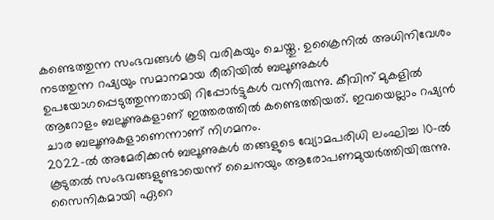കണ്ടെത്തുന്ന സംഭവങ്ങൾ കൂടി വരികയും ചെയ്തു. ഉക്രൈനിൽ അധിനിവേശം നടത്തുന്ന റഷ്യയും സമാനമായ രീതിയിൽ ബലൂണുകൾ ഉപയോഗപ്പെടുത്തുന്നതായി റിപ്പോർട്ടുകൾ വന്നിരുന്നു. കീവിന് മുകളിൽ ആറോളം ബലൂണുകളാണ് ഇത്തരത്തിൽ കണ്ടെത്തിയത്. ഇവയെല്ലാം റഷ്യൻ ചാര ബലൂണുകളാണെന്നാണ് നിഗമനം.
2022-ൽ അമേരിക്കൻ ബലൂണുകൾ തങ്ങളുടെ വ്യോമപരിധി ലംഘിച്ച 10-ൽ കൂടുതൽ സംഭവങ്ങളുണ്ടായെന്ന് ചൈനയും ആരോപണമുയർത്തിയിരുന്നു. സൈനികമായി ഏറെ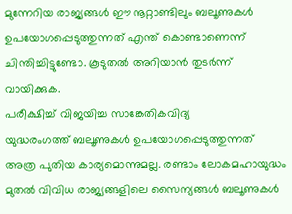മുന്നേറിയ രാജ്യങ്ങൾ ഈ നൂറ്റാണ്ടിലും ബലൂണുകൾ ഉപയോഗപ്പെടുത്തുന്നത് എന്ത് കൊണ്ടാണെന്ന് ചിന്തിച്ചിട്ടുണ്ടോ. കൂടുതൽ അറിയാൻ തുടർന്ന് വായിക്കുക.
പരീക്ഷിച്ച് വിജയിച്ച സാങ്കേതികവിദ്യ
യുദ്ധരംഗത്ത് ബലൂണുകൾ ഉപയോഗപ്പെടുത്തുന്നത് അത്ര പുതിയ കാര്യമൊന്നുമല്ല. രണ്ടാം ലോകമഹായുദ്ധം മുതൽ വിവിധ രാജ്യങ്ങളിലെ സൈന്യങ്ങൾ ബലൂണുകൾ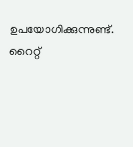ഉപയോഗിക്കുന്നുണ്ട്. റൈറ്റ്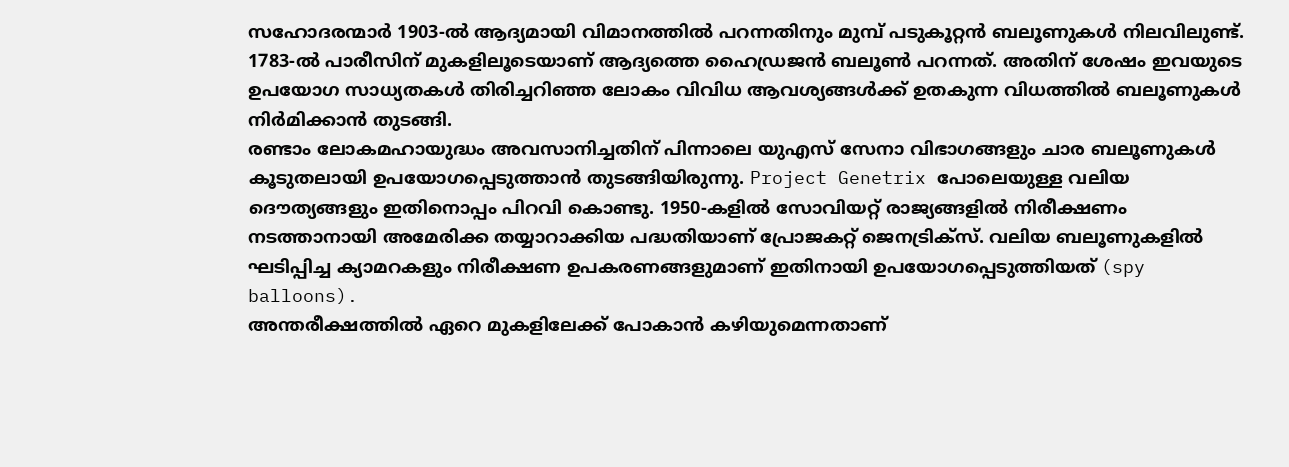സഹോദരന്മാർ 1903-ൽ ആദ്യമായി വിമാനത്തിൽ പറന്നതിനും മുമ്പ് പടുകൂറ്റൻ ബലൂണുകൾ നിലവിലുണ്ട്. 1783-ൽ പാരീസിന് മുകളിലൂടെയാണ് ആദ്യത്തെ ഹൈഡ്രജൻ ബലൂൺ പറന്നത്. അതിന് ശേഷം ഇവയുടെ ഉപയോഗ സാധ്യതകൾ തിരിച്ചറിഞ്ഞ ലോകം വിവിധ ആവശ്യങ്ങൾക്ക് ഉതകുന്ന വിധത്തിൽ ബലൂണുകൾ നിർമിക്കാൻ തുടങ്ങി.
രണ്ടാം ലോകമഹായുദ്ധം അവസാനിച്ചതിന് പിന്നാലെ യുഎസ് സേനാ വിഭാഗങ്ങളും ചാര ബലൂണുകൾ കൂടുതലായി ഉപയോഗപ്പെടുത്താൻ തുടങ്ങിയിരുന്നു. Project Genetrix പോലെയുള്ള വലിയ ദൌത്യങ്ങളും ഇതിനൊപ്പം പിറവി കൊണ്ടു. 1950-കളിൽ സോവിയറ്റ് രാജ്യങ്ങളിൽ നിരീക്ഷണം നടത്താനായി അമേരിക്ക തയ്യാറാക്കിയ പദ്ധതിയാണ് പ്രോജകറ്റ് ജെനട്രിക്സ്. വലിയ ബലൂണുകളിൽ ഘടിപ്പിച്ച ക്യാമറകളും നിരീക്ഷണ ഉപകരണങ്ങളുമാണ് ഇതിനായി ഉപയോഗപ്പെടുത്തിയത് (spy balloons).
അന്തരീക്ഷത്തിൽ ഏറെ മുകളിലേക്ക് പോകാൻ കഴിയുമെന്നതാണ്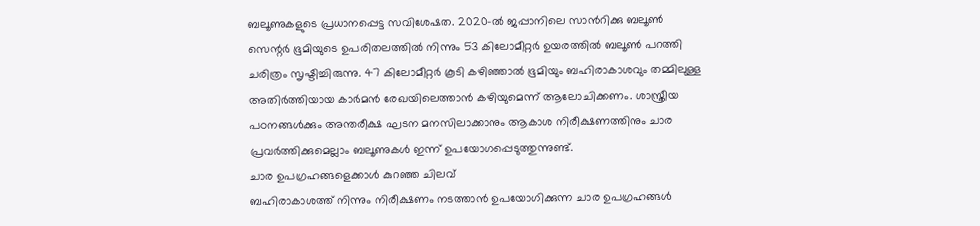ബലൂണുകളുടെ പ്രധാനപ്പെട്ട സവിശേഷത. 2020-ൽ ജപ്പാനിലെ സാൻറിക്കു ബലൂൺ സെന്റർ ഭൂമിയുടെ ഉപരിതലത്തിൽ നിന്നും 53 കിലോമീറ്റർ ഉയരത്തിൽ ബലൂൺ പറത്തി ചരിത്രം സൃഷ്ടിച്ചിരുന്നു. 47 കിലോമീറ്റർ കൂടി കഴിഞ്ഞാൽ ഭൂമിയും ബഹിരാകാശവും തമ്മിലുള്ള അതിർത്തിയായ കാർമൻ രേഖയിലെത്താൻ കഴിയുമെന്ന് ആലോചിക്കണം. ശാസ്ത്രീയ പഠനങ്ങൾക്കും അന്തരീക്ഷ ഘടന മനസിലാക്കാനും ആകാശ നിരീക്ഷണത്തിനും ചാര പ്രവർത്തിക്കുമെല്ലാം ബലൂണുകൾ ഇന്ന് ഉപയോഗപ്പെടുത്തുന്നുണ്ട്.
ചാര ഉപഗ്രഹങ്ങളെക്കാൾ കുറഞ്ഞ ചിലവ്
ബഹിരാകാശത്ത് നിന്നും നിരീക്ഷണം നടത്താൻ ഉപയോഗിക്കുന്ന ചാര ഉപഗ്രഹങ്ങൾ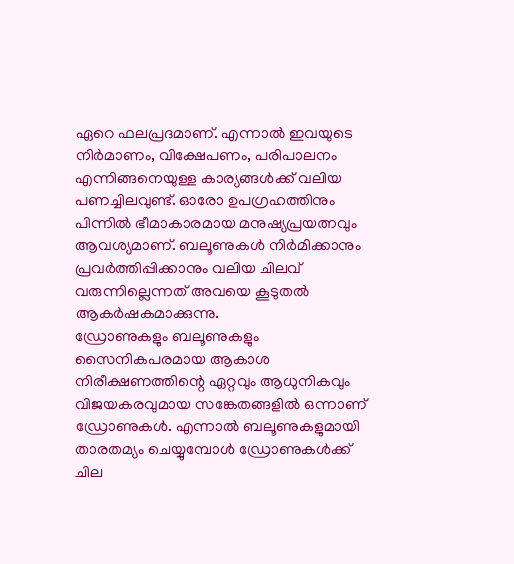ഏറെ ഫലപ്രദമാണ്. എന്നാൽ ഇവയുടെ നിർമാണം, വിക്ഷേപണം, പരിപാലനം എന്നിങ്ങനെയുള്ള കാര്യങ്ങൾക്ക് വലിയ പണച്ചിലവുണ്ട്. ഓരോ ഉപഗ്രഹത്തിനും പിന്നിൽ ഭീമാകാരമായ മനുഷ്യപ്രയത്നവും ആവശ്യമാണ്. ബലൂണുകൾ നിർമിക്കാനും പ്രവർത്തിപ്പിക്കാനും വലിയ ചിലവ് വരുന്നില്ലെന്നത് അവയെ കൂടുതൽ ആകർഷകമാക്കുന്നു.
ഡ്രോണുകളും ബലൂണുകളും
സൈനികപരമായ ആകാശ നിരീക്ഷണത്തിന്റെ ഏറ്റവും ആധുനികവും വിജയകരവുമായ സങ്കേതങ്ങളിൽ ഒന്നാണ് ഡ്രോണുകൾ. എന്നാൽ ബലൂണുകളുമായി താരതമ്യം ചെയ്യുമ്പോൾ ഡ്രോണുകൾക്ക് ചില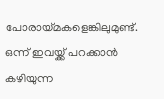പോരായ്മകളെങ്കിലുമുണ്ട്. ഒന്ന് ഇവയ്ക്ക് പറക്കാൻ കഴിയുന്ന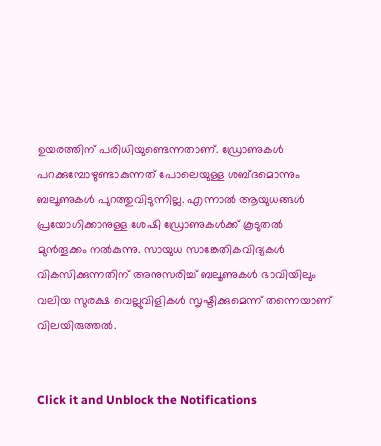ഉയരത്തിന് പരിധിയുണ്ടെന്നതാണ്. ഡ്രോണുകൾ പറക്കുമ്പോഴുണ്ടാകുന്നത് പോലെയുള്ള ശബ്ദമൊന്നും ബലൂണുകൾ പുറത്തുവിടുന്നില്ല. എന്നാൽ ആയുധങ്ങൾ പ്രയോഗിക്കാനുള്ള ശേഷി ഡ്രോണുകൾക്ക് കൂടുതൽ മുൻതൂക്കം നൽകുന്നു. സായുധ സാങ്കേതികവിദ്യകൾ വികസിക്കുന്നതിന് അനുസരിച്ച് ബലൂണുകൾ ഭാവിയിലും വലിയ സുരക്ഷ വെല്ലുവിളികൾ സൃഷ്ടിക്കുമെന്ന് തന്നെയാണ് വിലയിരുത്തൽ.


Click it and Unblock the Notifications